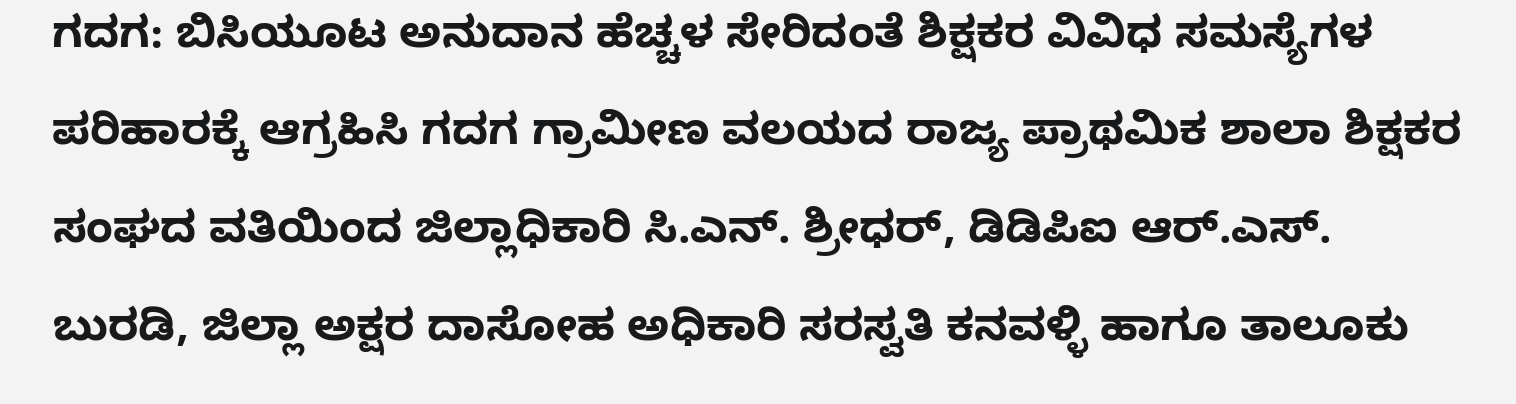ಗದಗ: ಬಿಸಿಯೂಟ ಅನುದಾನ ಹೆಚ್ಚಳ ಸೇರಿದಂತೆ ಶಿಕ್ಷಕರ ವಿವಿಧ ಸಮಸ್ಯೆಗಳ ಪರಿಹಾರಕ್ಕೆ ಆಗ್ರಹಿಸಿ ಗದಗ ಗ್ರಾಮೀಣ ವಲಯದ ರಾಜ್ಯ ಪ್ರಾಥಮಿಕ ಶಾಲಾ ಶಿಕ್ಷಕರ ಸಂಘದ ವತಿಯಿಂದ ಜಿಲ್ಲಾಧಿಕಾರಿ ಸಿ.ಎನ್. ಶ್ರೀಧರ್, ಡಿಡಿಪಿಐ ಆರ್.ಎಸ್. ಬುರಡಿ, ಜಿಲ್ಲಾ ಅಕ್ಷರ ದಾಸೋಹ ಅಧಿಕಾರಿ ಸರಸ್ವತಿ ಕನವಳ್ಳಿ ಹಾಗೂ ತಾಲೂಕು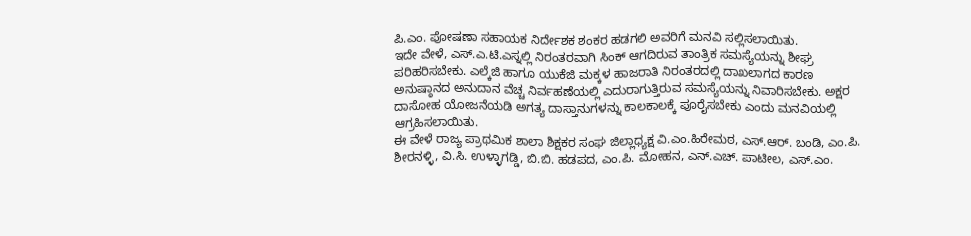ಪಿ.ಎಂ. ಪೋಷಣಾ ಸಹಾಯಕ ನಿರ್ದೇಶಕ ಶಂಕರ ಹಡಗಲಿ ಅವರಿಗೆ ಮನವಿ ಸಲ್ಲಿಸಲಾಯಿತು.
ಇದೇ ವೇಳೆ, ಎಸ್.ಎ.ಟಿ.ಎಸ್ನಲ್ಲಿ ನಿರಂತರವಾಗಿ ಸಿಂಕ್ ಆಗದಿರುವ ತಾಂತ್ರಿಕ ಸಮಸ್ಯೆಯನ್ನು ಶೀಘ್ರ ಪರಿಹರಿಸಬೇಕು. ಎಲ್ಕೆಜಿ ಹಾಗೂ ಯುಕೆಜಿ ಮಕ್ಕಳ ಹಾಜರಾತಿ ನಿರಂತರದಲ್ಲಿ ದಾಖಲಾಗದ ಕಾರಣ ಅನುಷ್ಠಾನದ ಅನುದಾನ ವೆಚ್ಚ ನಿರ್ವಹಣೆಯಲ್ಲಿ ಎದುರಾಗುತ್ತಿರುವ ಸಮಸ್ಯೆಯನ್ನು ನಿವಾರಿಸಬೇಕು. ಅಕ್ಷರ ದಾಸೋಹ ಯೋಜನೆಯಡಿ ಅಗತ್ಯ ದಾಸ್ತಾನುಗಳನ್ನು ಕಾಲಕಾಲಕ್ಕೆ ಪೂರೈಸಬೇಕು ಎಂದು ಮನವಿಯಲ್ಲಿ ಆಗ್ರಹಿಸಲಾಯಿತು.
ಈ ವೇಳೆ ರಾಜ್ಯ ಪ್ರಾಥಮಿಕ ಶಾಲಾ ಶಿಕ್ಷಕರ ಸಂಘ ಜಿಲ್ಲಾಧ್ಯಕ್ಷ ವಿ.ಎಂ.ಹಿರೇಮಠ, ಎಸ್.ಆರ್. ಬಂಡಿ, ಎಂ.ಪಿ. ಶೀರನಳ್ಳಿ, ವಿ.ಸಿ. ಉಳ್ಳಾಗಡ್ಡಿ, ಬಿ.ಬಿ. ಹಡಪದ, ಎಂ.ಪಿ. ಮೋಹನ, ಎನ್.ಎಚ್. ಪಾಟೀಲ, ಎಸ್.ಎಂ.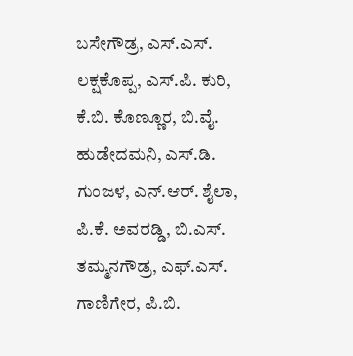ಬಸೇಗೌಡ್ರ, ಎಸ್.ಎಸ್. ಲಕ್ಷಕೊಪ್ಪ, ಎಸ್.ಪಿ. ಕುರಿ, ಕೆ.ಬಿ. ಕೊಣ್ಣೂರ, ಬಿ.ವೈ. ಹುಡೇದಮನಿ, ಎಸ್.ಡಿ. ಗುಂಜಳ, ಎನ್.ಆರ್. ಶೈಲಾ, ಪಿ.ಕೆ. ಅವರಡ್ಡಿ, ಬಿ.ಎಸ್. ತಮ್ಮನಗೌಡ್ರ, ಎಫ್.ಎಸ್. ಗಾಣಿಗೇರ, ಪಿ.ಬಿ.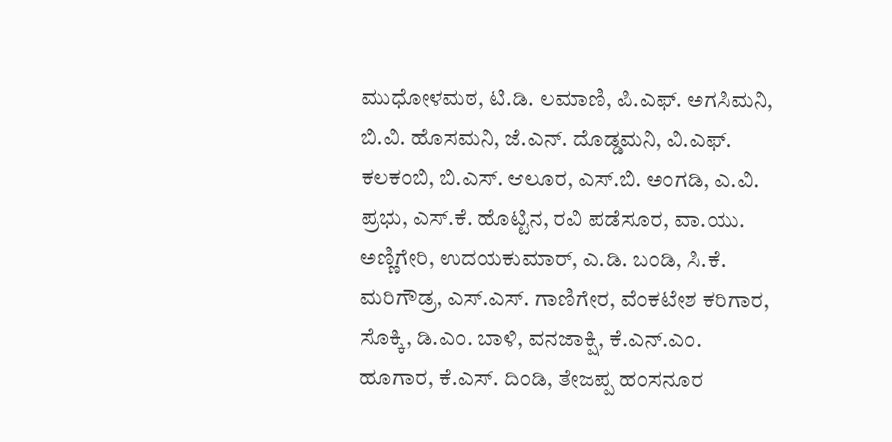ಮುಧೋಳಮಠ, ಟಿ.ಡಿ. ಲಮಾಣಿ, ಪಿ.ಎಫ್. ಅಗಸಿಮನಿ, ಬಿ.ವಿ. ಹೊಸಮನಿ, ಜೆ.ಎನ್. ದೊಡ್ಡಮನಿ, ವಿ.ಎಫ್. ಕಲಕಂಬಿ, ಬಿ.ಎಸ್. ಆಲೂರ, ಎಸ್.ಬಿ. ಅಂಗಡಿ, ಎ.ವಿ. ಪ್ರಭು, ಎಸ್.ಕೆ. ಹೊಟ್ಟಿನ, ರವಿ ಪಡೆಸೂರ, ವಾ.ಯು. ಅಣ್ಣಿಗೇರಿ, ಉದಯಕುಮಾರ್, ಎ.ಡಿ. ಬಂಡಿ, ಸಿ.ಕೆ. ಮರಿಗೌಡ್ರ, ಎಸ್.ಎಸ್. ಗಾಣಿಗೇರ, ವೆಂಕಟೇಶ ಕರಿಗಾರ, ಸೊಕ್ಕಿ, ಡಿ.ಎಂ. ಬಾಳಿ, ವನಜಾಕ್ಷಿ, ಕೆ.ಎನ್.ಎಂ. ಹೂಗಾರ, ಕೆ.ಎಸ್. ದಿಂಡಿ, ತೇಜಪ್ಪ ಹಂಸನೂರ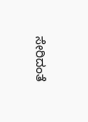ಸೇರಿದಂತೆ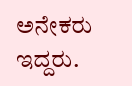ಅನೇಕರು ಇದ್ದರು.